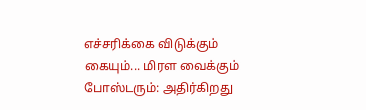எச்சரிக்கை விடுக்கும் கையும்... மிரள வைக்கும் போஸ்டரும்: அதிர்கிறது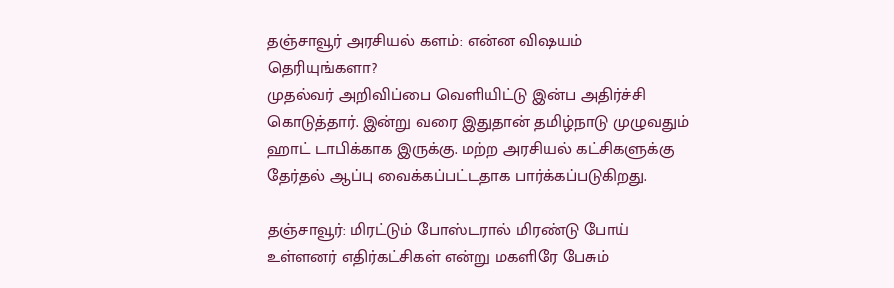தஞ்சாவூர் அரசியல் களம்: என்ன விஷயம் தெரியுங்களா?
முதல்வர் அறிவிப்பை வெளியிட்டு இன்ப அதிர்ச்சி கொடுத்தார். இன்று வரை இதுதான் தமிழ்நாடு முழுவதும் ஹாட் டாபிக்காக இருக்கு. மற்ற அரசியல் கட்சிகளுக்கு தேர்தல் ஆப்பு வைக்கப்பட்டதாக பார்க்கப்படுகிறது.

தஞ்சாவூர்: மிரட்டும் போஸ்டரால் மிரண்டு போய் உள்ளனர் எதிர்கட்சிகள் என்று மகளிரே பேசும்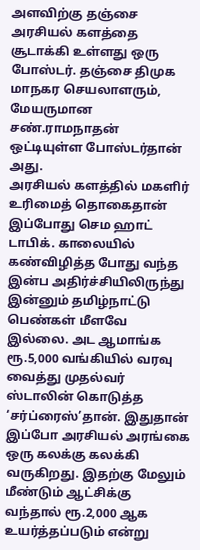அளவிற்கு தஞ்சை அரசியல் களத்தை சூடாக்கி உள்ளது ஒரு போஸ்டர். தஞ்சை திமுக மாநகர செயலாளரும், மேயருமான சண்.ராமநாதன் ஒட்டியுள்ள போஸ்டர்தான் அது.
அரசியல் களத்தில் மகளிர் உரிமைத் தொகைதான் இப்போது செம ஹாட் டாபிக். காலையில் கண்விழித்த போது வந்த இன்ப அதிர்ச்சியிலிருந்து இன்னும் தமிழ்நாட்டு பெண்கள் மீளவே இல்லை. அட ஆமாங்க ரூ.5,000 வங்கியில் வரவு வைத்து முதல்வர் ஸ்டாலின் கொடுத்த ‘சர்ப்ரைஸ்’தான். இதுதான் இப்போ அரசியல் அரங்கை ஒரு கலக்கு கலக்கி வருகிறது. இதற்கு மேலும் மீண்டும் ஆட்சிக்கு வந்தால் ரூ.2,000 ஆக உயர்த்தப்படும் என்று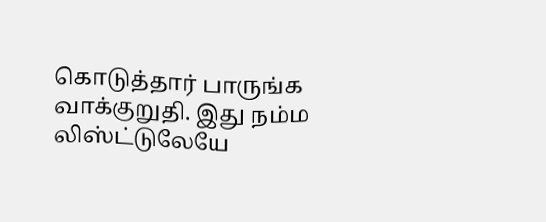கொடுத்தார் பாருங்க வாக்குறுதி. இது நம்ம லிஸ்ட்டுலேயே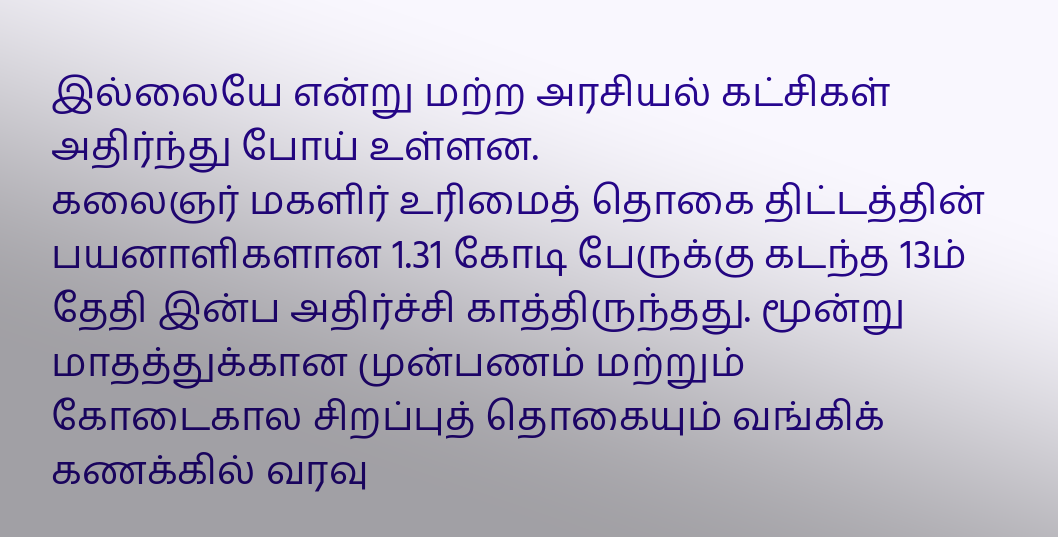இல்லையே என்று மற்ற அரசியல் கட்சிகள் அதிர்ந்து போய் உள்ளன.
கலைஞர் மகளிர் உரிமைத் தொகை திட்டத்தின் பயனாளிகளான 1.31 கோடி பேருக்கு கடந்த 13ம் தேதி இன்ப அதிர்ச்சி காத்திருந்தது. மூன்று மாதத்துக்கான முன்பணம் மற்றும் கோடைகால சிறப்புத் தொகையும் வங்கிக் கணக்கில் வரவு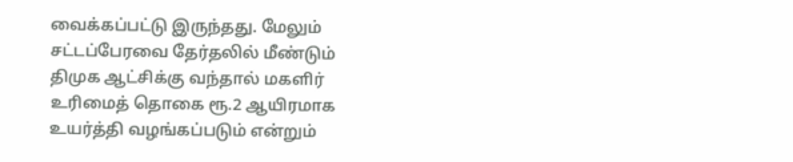வைக்கப்பட்டு இருந்தது. மேலும் சட்டப்பேரவை தேர்தலில் மீண்டும் திமுக ஆட்சிக்கு வந்தால் மகளிர் உரிமைத் தொகை ரூ.2 ஆயிரமாக உயர்த்தி வழங்கப்படும் என்றும்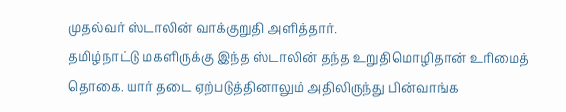முதல்வர் ஸ்டாலின் வாக்குறுதி அளித்தார்.
தமிழ்நாட்டு மகளிருக்கு இந்த ஸ்டாலின் தந்த உறுதிமொழிதான் உரிமைத் தொகை. யார் தடை ஏற்படுத்தினாலும் அதிலிருந்து பின்வாங்க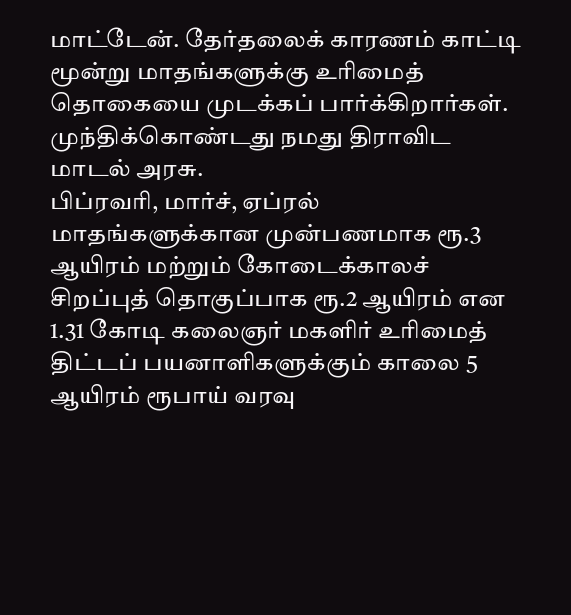மாட்டேன். தேர்தலைக் காரணம் காட்டி மூன்று மாதங்களுக்கு உரிமைத் தொகையை முடக்கப் பார்க்கிறார்கள். முந்திக்கொண்டது நமது திராவிட மாடல் அரசு.
பிப்ரவரி, மார்ச், ஏப்ரல் மாதங்களுக்கான முன்பணமாக ரூ.3 ஆயிரம் மற்றும் கோடைக்காலச் சிறப்புத் தொகுப்பாக ரூ.2 ஆயிரம் என 1.31 கோடி கலைஞர் மகளிர் உரிமைத் திட்டப் பயனாளிகளுக்கும் காலை 5 ஆயிரம் ரூபாய் வரவு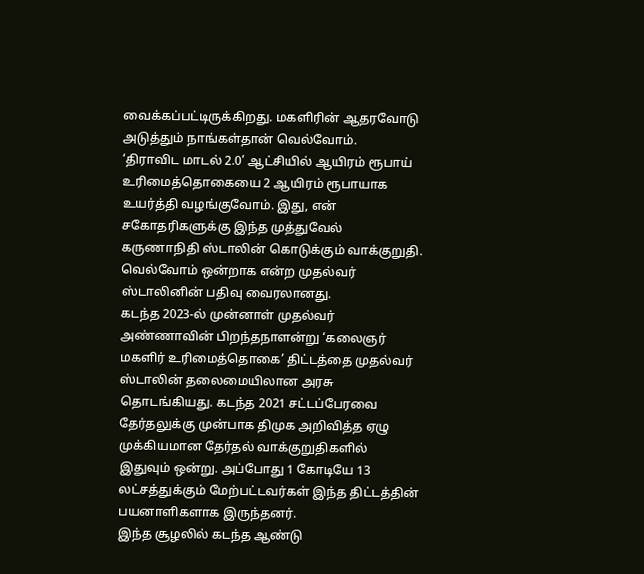வைக்கப்பட்டிருக்கிறது. மகளிரின் ஆதரவோடு அடுத்தும் நாங்கள்தான் வெல்வோம்.
‘திராவிட மாடல் 2.0’ ஆட்சியில் ஆயிரம் ரூபாய் உரிமைத்தொகையை 2 ஆயிரம் ரூபாயாக உயர்த்தி வழங்குவோம். இது, என் சகோதரிகளுக்கு இந்த முத்துவேல் கருணாநிதி ஸ்டாலின் கொடுக்கும் வாக்குறுதி. வெல்வோம் ஒன்றாக என்ற முதல்வர் ஸ்டாலினின் பதிவு வைரலானது.
கடந்த 2023-ல் முன்னாள் முதல்வர் அண்ணாவின் பிறந்தநாளன்று ‘கலைஞர் மகளிர் உரிமைத்தொகை’ திட்டத்தை முதல்வர் ஸ்டாலின் தலைமையிலான அரசு தொடங்கியது. கடந்த 2021 சட்டப்பேரவை தேர்தலுக்கு முன்பாக திமுக அறிவித்த ஏழு முக்கியமான தேர்தல் வாக்குறுதிகளில் இதுவும் ஒன்று. அப்போது 1 கோடியே 13 லட்சத்துக்கும் மேற்பட்டவர்கள் இந்த திட்டத்தின் பயனாளிகளாக இருந்தனர்.
இந்த சூழலில் கடந்த ஆண்டு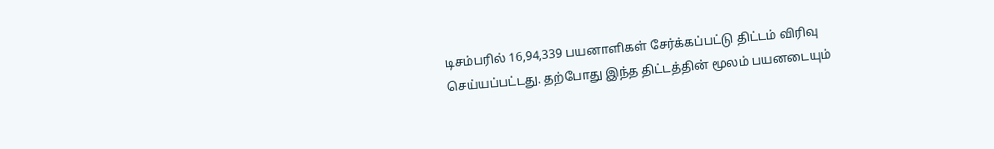டிசம்பரில் 16,94,339 பயனாளிகள் சேர்க்கப்பட்டு திட்டம் விரிவு செய்யப்பட்டது. தற்போது இந்த திட்டத்தின் மூலம் பயனடையும்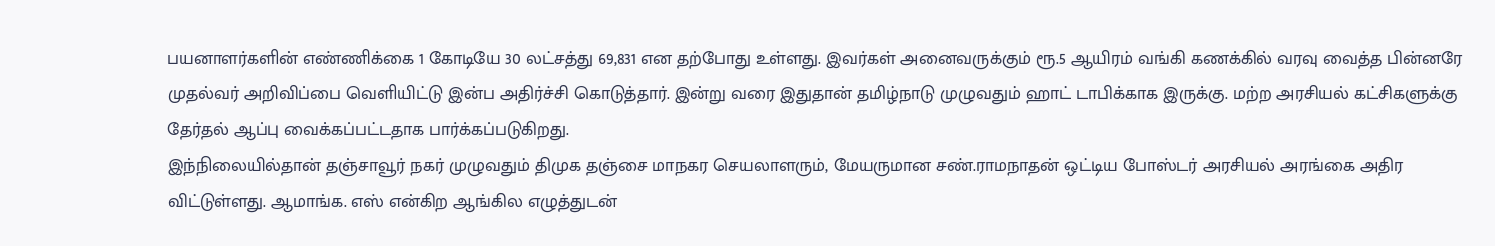பயனாளர்களின் எண்ணிக்கை 1 கோடியே 30 லட்சத்து 69,831 என தற்போது உள்ளது. இவர்கள் அனைவருக்கும் ரூ.5 ஆயிரம் வங்கி கணக்கில் வரவு வைத்த பின்னரே முதல்வர் அறிவிப்பை வெளியிட்டு இன்ப அதிர்ச்சி கொடுத்தார். இன்று வரை இதுதான் தமிழ்நாடு முழுவதும் ஹாட் டாபிக்காக இருக்கு. மற்ற அரசியல் கட்சிகளுக்கு தேர்தல் ஆப்பு வைக்கப்பட்டதாக பார்க்கப்படுகிறது.
இந்நிலையில்தான் தஞ்சாவூர் நகர் முழுவதும் திமுக தஞ்சை மாநகர செயலாளரும், மேயருமான சண்.ராமநாதன் ஒட்டிய போஸ்டர் அரசியல் அரங்கை அதிர விட்டுள்ளது. ஆமாங்க. எஸ் என்கிற ஆங்கில எழுத்துடன்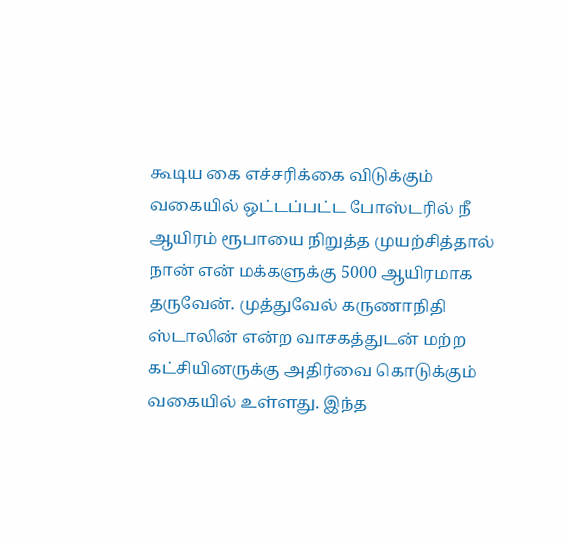கூடிய கை எச்சரிக்கை விடுக்கும் வகையில் ஒட்டப்பட்ட போஸ்டரில் நீ ஆயிரம் ரூபாயை நிறுத்த முயற்சித்தால் நான் என் மக்களுக்கு 5000 ஆயிரமாக தருவேன். முத்துவேல் கருணாநிதி ஸ்டாலின் என்ற வாசகத்துடன் மற்ற கட்சியினருக்கு அதிர்வை கொடுக்கும் வகையில் உள்ளது. இந்த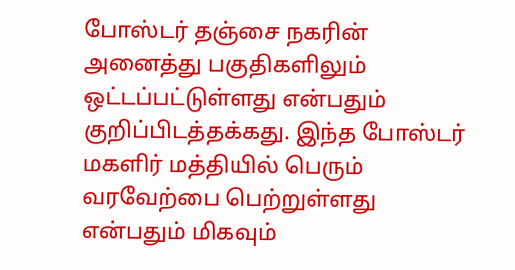போஸ்டர் தஞ்சை நகரின் அனைத்து பகுதிகளிலும் ஒட்டப்பட்டுள்ளது என்பதும் குறிப்பிடத்தக்கது. இந்த போஸ்டர் மகளிர் மத்தியில் பெரும் வரவேற்பை பெற்றுள்ளது என்பதும் மிகவும்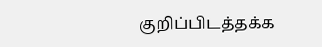குறிப்பிடத்தக்க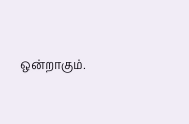ஒன்றாகும்.